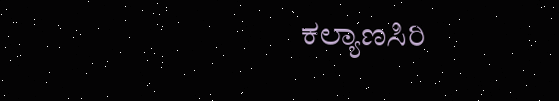ಕಲ್ಯಾಣಸಿರಿ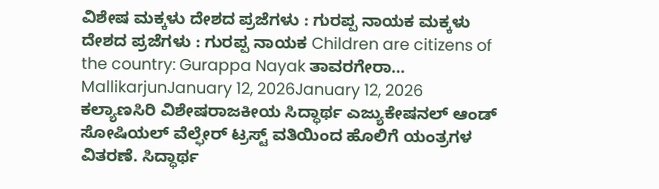ವಿಶೇಷ ಮಕ್ಕಳು ದೇಶದ ಪ್ರಜೆಗಳು : ಗುರಪ್ಪ ನಾಯಕ ಮಕ್ಕಳು ದೇಶದ ಪ್ರಜೆಗಳು : ಗುರಪ್ಪ ನಾಯಕ Children are citizens of the country: Gurappa Nayak ತಾವರಗೇರಾ… MallikarjunJanuary 12, 2026January 12, 2026
ಕಲ್ಯಾಣಸಿರಿ ವಿಶೇಷರಾಜಕೀಯ ಸಿದ್ಧಾರ್ಥ ಎಜ್ಯುಕೇಷನಲ್ ಆಂಡ್ ಸೋಷಿಯಲ್ ವೆಲ್ಫೇರ್ ಟ್ರಸ್ಟ್ ವತಿಯಿಂದ ಹೊಲಿಗೆ ಯಂತ್ರಗಳ ವಿತರಣೆ. ಸಿದ್ಧಾರ್ಥ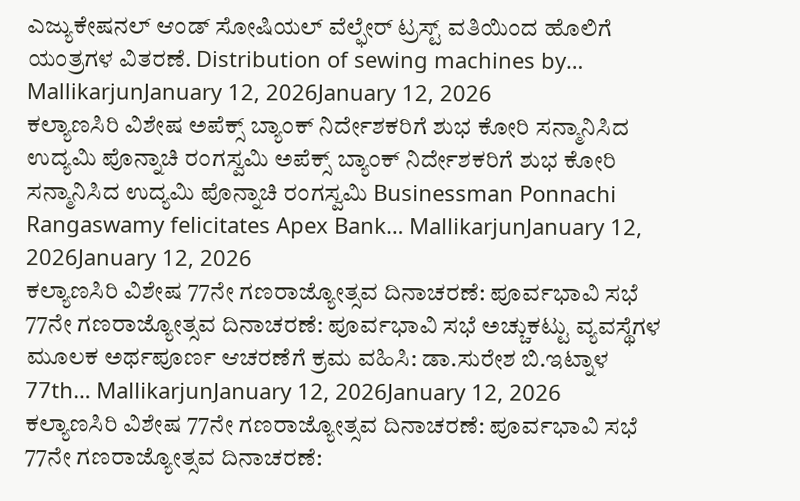ಎಜ್ಯುಕೇಷನಲ್ ಆಂಡ್ ಸೋಷಿಯಲ್ ವೆಲ್ಫೇರ್ ಟ್ರಸ್ಟ್ ವತಿಯಿಂದ ಹೊಲಿಗೆ ಯಂತ್ರಗಳ ವಿತರಣೆ. Distribution of sewing machines by… MallikarjunJanuary 12, 2026January 12, 2026
ಕಲ್ಯಾಣಸಿರಿ ವಿಶೇಷ ಅಪೆಕ್ಸ್ ಬ್ಯಾಂಕ್ ನಿರ್ದೇಶಕರಿಗೆ ಶುಭ ಕೋರಿ ಸನ್ಮಾನಿಸಿದ ಉದ್ಯಮಿ ಪೊನ್ನಾಚಿ ರಂಗಸ್ವಮಿ ಅಪೆಕ್ಸ್ ಬ್ಯಾಂಕ್ ನಿರ್ದೇಶಕರಿಗೆ ಶುಭ ಕೋರಿ ಸನ್ಮಾನಿಸಿದ ಉದ್ಯಮಿ ಪೊನ್ನಾಚಿ ರಂಗಸ್ವಮಿ Businessman Ponnachi Rangaswamy felicitates Apex Bank… MallikarjunJanuary 12, 2026January 12, 2026
ಕಲ್ಯಾಣಸಿರಿ ವಿಶೇಷ 77ನೇ ಗಣರಾಜ್ಯೋತ್ಸವ ದಿನಾಚರಣೆ: ಪೂರ್ವಭಾವಿ ಸಭೆ 77ನೇ ಗಣರಾಜ್ಯೋತ್ಸವ ದಿನಾಚರಣೆ: ಪೂರ್ವಭಾವಿ ಸಭೆ ಅಚ್ಚುಕಟ್ಟು ವ್ಯವಸ್ಥೆಗಳ ಮೂಲಕ ಅರ್ಥಪೂರ್ಣ ಆಚರಣೆಗೆ ಕ್ರಮ ವಹಿಸಿ: ಡಾ.ಸುರೇಶ ಬಿ.ಇಟ್ನಾಳ 77th… MallikarjunJanuary 12, 2026January 12, 2026
ಕಲ್ಯಾಣಸಿರಿ ವಿಶೇಷ 77ನೇ ಗಣರಾಜ್ಯೋತ್ಸವ ದಿನಾಚರಣೆ: ಪೂರ್ವಭಾವಿ ಸಭೆ 77ನೇ ಗಣರಾಜ್ಯೋತ್ಸವ ದಿನಾಚರಣೆ: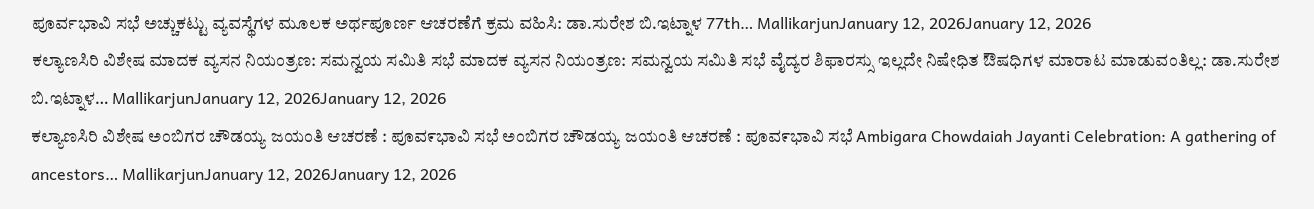ಪೂರ್ವಭಾವಿ ಸಭೆ ಅಚ್ಚುಕಟ್ಟು ವ್ಯವಸ್ಥೆಗಳ ಮೂಲಕ ಅರ್ಥಪೂರ್ಣ ಆಚರಣೆಗೆ ಕ್ರಮ ವಹಿಸಿ: ಡಾ.ಸುರೇಶ ಬಿ.ಇಟ್ನಾಳ 77th… MallikarjunJanuary 12, 2026January 12, 2026
ಕಲ್ಯಾಣಸಿರಿ ವಿಶೇಷ ಮಾದಕ ವ್ಯಸನ ನಿಯಂತ್ರಣ: ಸಮನ್ವಯ ಸಮಿತಿ ಸಭೆ ಮಾದಕ ವ್ಯಸನ ನಿಯಂತ್ರಣ: ಸಮನ್ವಯ ಸಮಿತಿ ಸಭೆ ವೈದ್ಯರ ಶಿಫಾರಸ್ಸು ಇಲ್ಲದೇ ನಿಷೇಧಿತ ಔಷಧಿಗಳ ಮಾರಾಟ ಮಾಡುವಂತಿಲ್ಲ: ಡಾ.ಸುರೇಶ ಬಿ.ಇಟ್ನಾಳ… MallikarjunJanuary 12, 2026January 12, 2026
ಕಲ್ಯಾಣಸಿರಿ ವಿಶೇಷ ಅಂಬಿಗರ ಚೌಡಯ್ಯ ಜಯಂತಿ ಆಚರಣೆ : ಪೂವ೯ಭಾವಿ ಸಭೆ ಅಂಬಿಗರ ಚೌಡಯ್ಯ ಜಯಂತಿ ಆಚರಣೆ : ಪೂವ೯ಭಾವಿ ಸಭೆ Ambigara Chowdaiah Jayanti Celebration: A gathering of ancestors… MallikarjunJanuary 12, 2026January 12, 2026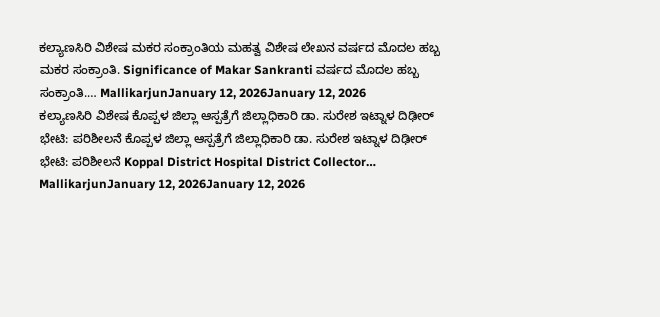ಕಲ್ಯಾಣಸಿರಿ ವಿಶೇಷ ಮಕರ ಸಂಕ್ರಾಂತಿಯ ಮಹತ್ವ ವಿಶೇಷ ಲೇಖನ ವರ್ಷದ ಮೊದಲ ಹಬ್ಬ ಮಕರ ಸಂಕ್ರಾಂತಿ. Significance of Makar Sankranti ವರ್ಷದ ಮೊದಲ ಹಬ್ಬ ಸಂಕ್ರಾಂತಿ.… MallikarjunJanuary 12, 2026January 12, 2026
ಕಲ್ಯಾಣಸಿರಿ ವಿಶೇಷ ಕೊಪ್ಪಳ ಜಿಲ್ಲಾ ಆಸ್ಪತ್ರೆಗೆ ಜಿಲ್ಲಾಧಿಕಾರಿ ಡಾ. ಸುರೇಶ ಇಟ್ನಾಳ ದಿಢೀರ್ ಭೇಟಿ: ಪರಿಶೀಲನೆ ಕೊಪ್ಪಳ ಜಿಲ್ಲಾ ಆಸ್ಪತ್ರೆಗೆ ಜಿಲ್ಲಾಧಿಕಾರಿ ಡಾ. ಸುರೇಶ ಇಟ್ನಾಳ ದಿಢೀರ್ ಭೇಟಿ: ಪರಿಶೀಲನೆ Koppal District Hospital District Collector… MallikarjunJanuary 12, 2026January 12, 2026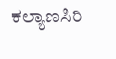ಕಲ್ಯಾಣಸಿರಿ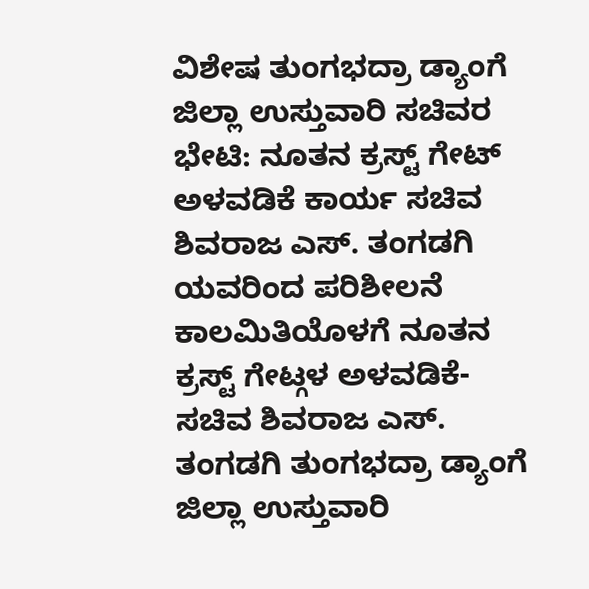ವಿಶೇಷ ತುಂಗಭದ್ರಾ ಡ್ಯಾಂಗೆ ಜಿಲ್ಲಾ ಉಸ್ತುವಾರಿ ಸಚಿವರ ಭೇಟಿ: ನೂತನ ಕ್ರಸ್ಟ್ ಗೇಟ್ ಅಳವಡಿಕೆ ಕಾರ್ಯ ಸಚಿವ ಶಿವರಾಜ ಎಸ್. ತಂಗಡಗಿ ಯವರಿಂದ ಪರಿಶೀಲನೆ ಕಾಲಮಿತಿಯೊಳಗೆ ನೂತನ ಕ್ರಸ್ಟ್ ಗೇಟ್ಗಳ ಅಳವಡಿಕೆ- ಸಚಿವ ಶಿವರಾಜ ಎಸ್. ತಂಗಡಗಿ ತುಂಗಭದ್ರಾ ಡ್ಯಾಂಗೆ ಜಿಲ್ಲಾ ಉಸ್ತುವಾರಿ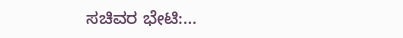ಸಚಿವರ ಭೇಟಿ:…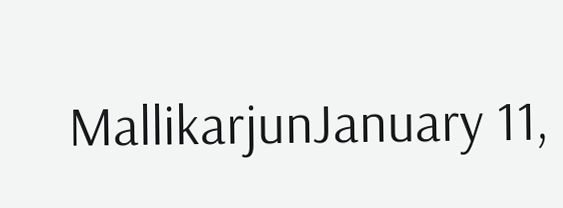MallikarjunJanuary 11,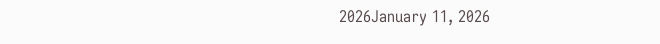2026January 11, 2026